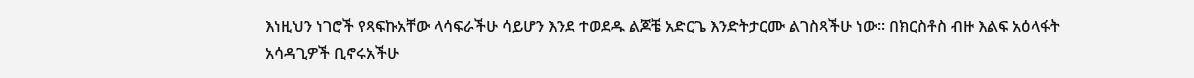እነዚህን ነገሮች የጻፍኩአቸው ላሳፍራችሁ ሳይሆን እንደ ተወደዱ ልጆቼ አድርጌ እንድትታርሙ ልገስጻችሁ ነው። በክርስቶስ ብዙ እልፍ አዕላፋት አሳዳጊዎች ቢኖሩአችሁ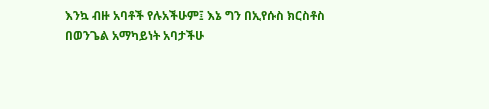እንኳ ብዙ አባቶች የሉአችሁም፤ እኔ ግን በኢየሱስ ክርስቶስ በወንጌል አማካይነት አባታችሁ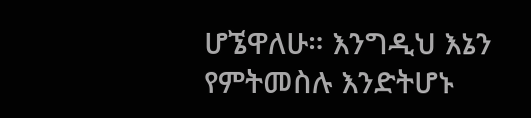ሆኜዋለሁ። እንግዲህ እኔን የምትመስሉ እንድትሆኑ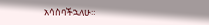አሳስባችኋለሁ።